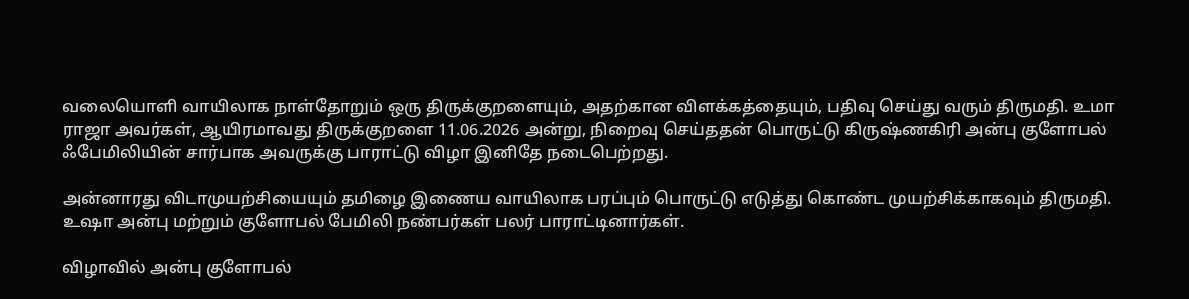வலையொளி வாயிலாக நாள்தோறும் ஒரு திருக்குறளையும், அதற்கான விளக்கத்தையும், பதிவு செய்து வரும் திருமதி. உமா ராஜா அவர்கள், ஆயிரமாவது திருக்குறளை 11.06.2026 அன்று, நிறைவு செய்ததன் பொருட்டு கிருஷ்ணகிரி அன்பு குளோபல் ஃபேமிலியின் சார்பாக அவருக்கு பாராட்டு விழா இனிதே நடைபெற்றது.

அன்னாரது விடாமுயற்சியையும் தமிழை இணைய வாயிலாக பரப்பும் பொருட்டு எடுத்து கொண்ட முயற்சிக்காகவும் திருமதி. உஷா அன்பு மற்றும் குளோபல் பேமிலி நண்பர்கள் பலர் பாராட்டினார்கள்.

விழாவில் அன்பு குளோபல்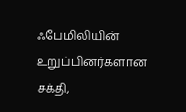ஃபேமிலியின் உறுப்பினர்களான சக்தி,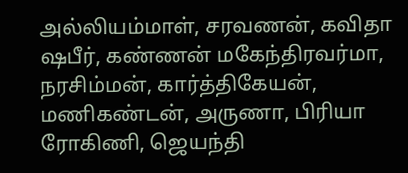அல்லியம்மாள், சரவணன், கவிதா ஷபீர், கண்ணன் மகேந்திரவர்மா, நரசிம்மன், கார்த்திகேயன், மணிகண்டன், அருணா, பிரியா ரோகிணி, ஜெயந்தி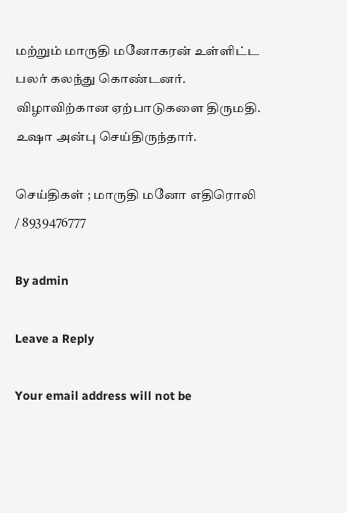மற்றும் மாருதி மனோகரன் உள்ளிட்ட பலர் கலந்து கொண்டனர். விழாவிற்கான ஏற்பாடுகளை திருமதி. உஷா அன்பு செய்திருந்தார்.

செய்திகள் ; மாருதி மனோ எதிரொலி / 8939476777

By admin

Leave a Reply

Your email address will not be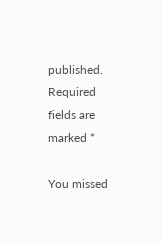published. Required fields are marked *

You missed